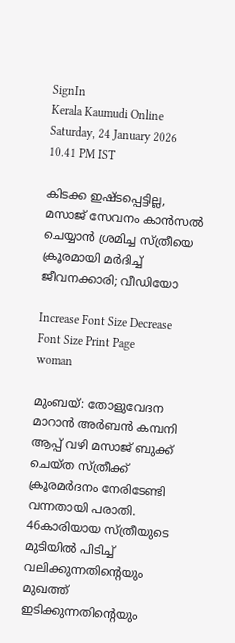SignIn
Kerala Kaumudi Online
Saturday, 24 January 2026 10.41 PM IST

കിടക്ക ഇഷ്‌ടപ്പെട്ടില്ല, മസാജ് സേവനം കാൻസൽ ചെയ്യാൻ ശ്രമിച്ച സ്‌ത്രീയെ ക്രൂരമായി മർദിച്ച് ജീവനക്കാരി; വീഡിയോ

Increase Font Size Decrease Font Size Print Page
woman

മുംബയ്: തോളുവേദന മാറാൻ അർബൻ കമ്പനി ആപ്പ് വഴി മസാജ് ബുക്ക് ചെയ്‌ത സ്‌ത്രീക്ക് ക്രൂരമർദനം നേരിടേണ്ടി വന്നതായി പരാതി. 46കാരിയായ സ്‌ത്രീയുടെ മുടിയിൽ പിടിച്ച് വലിക്കുന്നതിന്റെയും മുഖത്ത് ഇടിക്കുന്നതിന്റെയും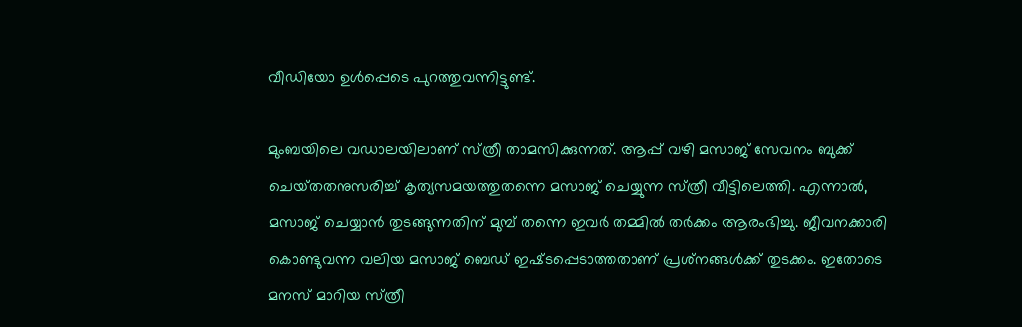വീഡിയോ ഉൾപ്പെടെ പുറത്തുവന്നിട്ടുണ്ട്.

മുംബയിലെ വഡാലയിലാണ് സ്‌ത്രീ താമസിക്കുന്നത്. ആപ്പ് വഴി മസാജ് സേവനം ബുക്ക് ചെയ്‌തതനുസരിച്ച് കൃത്യസമയത്തുതന്നെ മസാജ് ചെയ്യുന്ന സ്‌ത്രീ വീട്ടിലെത്തി. എന്നാൽ, മസാജ് ചെയ്യാൻ തുടങ്ങുന്നതിന് മുമ്പ് തന്നെ ഇവർ തമ്മിൽ തർക്കം ആരംഭിച്ചു. ജീവനക്കാരി കൊണ്ടുവന്ന വലിയ മസാജ് ബെഡ് ഇഷ്‌ടപ്പെടാത്തതാണ് പ്രശ്‌നങ്ങൾക്ക് തുടക്കം. ഇതോടെ മനസ് മാറിയ സ്‌ത്രീ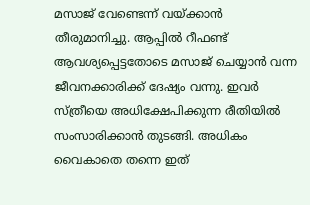മസാജ് വേണ്ടെന്ന് വയ്‌ക്കാൻ തീരുമാനിച്ചു. ആപ്പിൽ റീഫണ്ട് ആവശ്യപ്പെട്ടതോടെ മസാജ് ചെയ്യാൻ വന്ന ജീവനക്കാരിക്ക് ദേഷ്യം വന്നു. ഇവർ സ്‌ത്രീയെ അധിക്ഷേപിക്കുന്ന രീതിയിൽ സംസാരിക്കാൻ തുടങ്ങി. അധികം വൈകാതെ തന്നെ ഇത്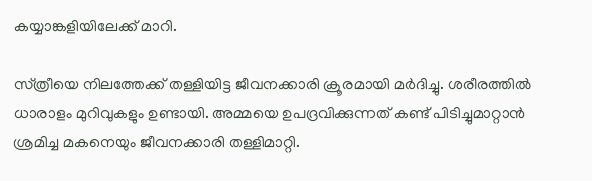കയ്യാങ്കളിയിലേക്ക് മാറി.

സ്‌ത്രീയെ നിലത്തേക്ക് തള്ളിയിട്ട ജീവനക്കാരി ക്രൂരമായി മർദിച്ചു. ശരീരത്തിൽ ധാരാളം മുറിവുകളും ഉണ്ടായി. അമ്മയെ ഉപദ്രവിക്കുന്നത് കണ്ട് പിടിച്ചുമാറ്റാൻ ശ്രമിച്ച മകനെയും ജീവനക്കാരി തള്ളിമാറ്റി.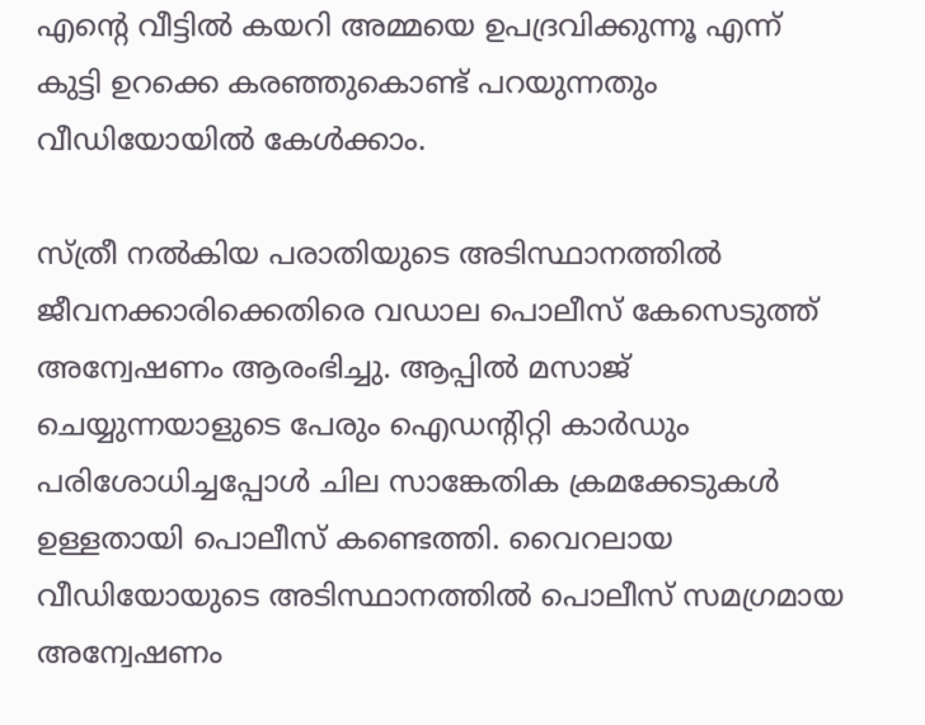എന്റെ വീട്ടിൽ കയറി അമ്മയെ ഉപദ്രവിക്കുന്നൂ എന്ന് കുട്ടി ഉറക്കെ കരഞ്ഞുകൊണ്ട് പറയുന്നതും വീഡിയോയിൽ കേൾക്കാം.

സ്‌ത്രീ നൽകിയ പരാതിയുടെ അടിസ്ഥാനത്തിൽ ജീവനക്കാരിക്കെതിരെ വഡാല പൊലീസ് കേസെടുത്ത് അന്വേഷണം ആരംഭിച്ചു. ആപ്പിൽ മസാജ് ചെയ്യുന്നയാളുടെ പേരും ഐഡന്റിറ്റി കാർഡും പരിശോധിച്ചപ്പോൾ ചില സാങ്കേതിക ക്രമക്കേടുകൾ ഉള്ളതായി പൊലീസ് കണ്ടെത്തി. വൈറലായ വീഡിയോയുടെ അടിസ്ഥാനത്തിൽ പൊലീസ് സമഗ്രമായ അന്വേഷണം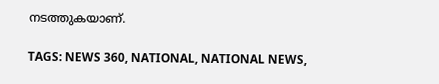നടത്തുകയാണ്.

TAGS: NEWS 360, NATIONAL, NATIONAL NEWS,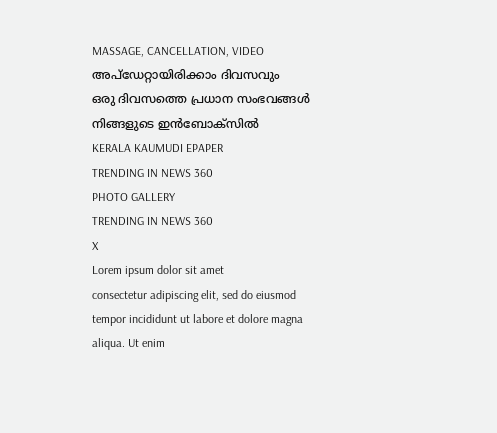MASSAGE, CANCELLATION, VIDEO
അപ്ഡേറ്റായിരിക്കാം ദിവസവും
ഒരു ദിവസത്തെ പ്രധാന സംഭവങ്ങൾ നിങ്ങളുടെ ഇൻബോക്സിൽ
KERALA KAUMUDI EPAPER
TRENDING IN NEWS 360
PHOTO GALLERY
TRENDING IN NEWS 360
X
Lorem ipsum dolor sit amet
consectetur adipiscing elit, sed do eiusmod tempor incididunt ut labore et dolore magna aliqua. Ut enim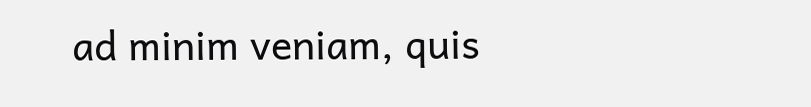ad minim veniam, quis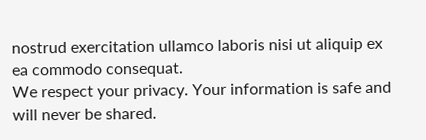nostrud exercitation ullamco laboris nisi ut aliquip ex ea commodo consequat.
We respect your privacy. Your information is safe and will never be shared.